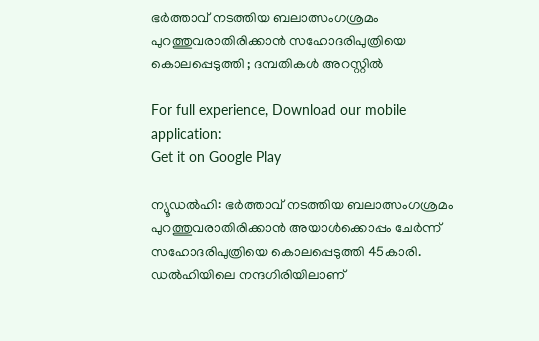ഭര്‍ത്താവ് നടത്തിയ ബലാത്സംഗശ്രമം പുറത്തുവരാതിരിക്കാന്‍ സഹോദരിപുത്രിയെ കൊലപ്പെടുത്തി ; ദമ്പതികള്‍ അറസ്റ്റില്‍

For full experience, Download our mobile application:
Get it on Google Play

ന്യൂഡല്‍ഹി: ഭര്‍ത്താവ് നടത്തിയ ബലാത്സംഗശ്രമം പുറത്തുവരാതിരിക്കാന്‍ അയാള്‍ക്കൊപ്പം ചേര്‍ന്ന് സഹോദരിപുത്രിയെ കൊലപ്പെടുത്തി 45കാരി. ഡല്‍ഹിയിലെ നന്ദഗിരിയിലാണ്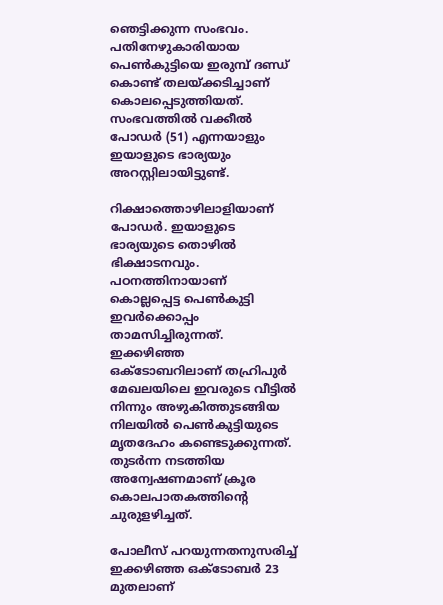ഞെട്ടിക്കുന്ന സംഭവം. പതിനേഴുകാരിയായ പെണ്‍കുട്ടിയെ ഇരുമ്പ് ദണ്ഡ് കൊണ്ട് തലയ്ക്കടിച്ചാണ് കൊലപ്പെടുത്തിയത്. സംഭവത്തില്‍ വക്കീല്‍ പോഡര്‍ (51) എന്നയാളും ഇയാളുടെ ഭാര്യയും അറസ്റ്റിലായിട്ടുണ്ട്.

റിക്ഷാത്തൊഴിലാളിയാണ് പോഡര്‍. ഇയാളുടെ ഭാര്യയുടെ തൊഴില്‍ ഭിക്ഷാടനവും. പഠനത്തിനായാണ് കൊല്ലപ്പെട്ട പെണ്‍കുട്ടി ഇവര്‍ക്കൊപ്പം താമസിച്ചിരുന്നത്. ഇക്കഴിഞ്ഞ ഒക്ടോബറിലാണ് തഹ്രിപുര്‍ മേഖലയിലെ ഇവരുടെ വീട്ടില്‍ നിന്നും അഴുകിത്തുടങ്ങിയ നിലയില്‍ പെണ്‍കുട്ടിയുടെ മൃതദേഹം കണ്ടെടുക്കുന്നത്. തുടര്‍ന്ന നടത്തിയ അന്വേഷണമാണ് ക്രൂര കൊലപാതകത്തിന്‍റെ ചുരുളഴിച്ചത്.

പോലീസ് പറയുന്നതനുസരിച്ച്‌ ഇക്കഴിഞ്ഞ ഒക്ടോബര്‍ 23 മുതലാണ്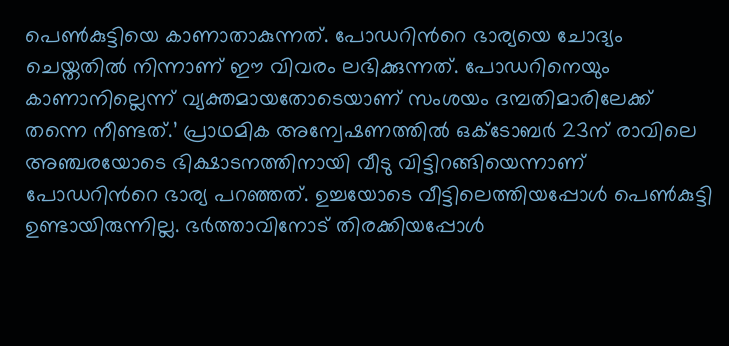പെണ്‍കുട്ടിയെ കാണാതാകുന്നത്. പോഡറിന്‍റെ ഭാര്യയെ ചോദ്യം ചെയ്തതില്‍ നിന്നാണ് ഈ വിവരം ലഭിക്കുന്നത്. പോഡറിനെയും കാണാനില്ലെന്ന് വ്യക്തമായതോടെയാണ് സംശയം ദമ്പതിമാരിലേക്ക് തന്നെ നീണ്ടത്.’ പ്രാഥമിക അന്വേഷണത്തില്‍ ഒക്ടോബര്‍ 23ന് രാവിലെ അഞ്ചരയോടെ ഭിക്ഷാടനത്തിനായി വീടു വിട്ടിറങ്ങിയെന്നാണ് പോഡറിന്‍റെ ഭാര്യ പറഞ്ഞത്. ഉച്ചയോടെ വീട്ടിലെത്തിയപ്പോള്‍ പെണ്‍കുട്ടി ഉണ്ടായിരുന്നില്ല. ഭര്‍ത്താവിനോട് തിരക്കിയപ്പോള്‍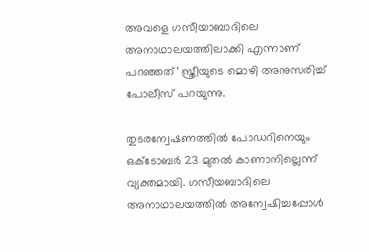അവളെ ഗസീയാബാദിലെ അനാഥാലയത്തിലാക്കി എന്നാണ് പറഞ്ഞത്’ സ്ത്രീയുടെ മൊഴി അനുസരിച്ച്‌ പോലീസ് പറയുന്നു.

തുടരന്വേഷണത്തില്‍ പോഡറിനെയും ഒക്ടോബര്‍ 23 മുതല്‍ കാണാനില്ലെന്ന് വ്യക്തമായി. ഗസീയബാദിലെ അനാഥാലയത്തില്‍ അന്വേഷിച്ചപ്പോള്‍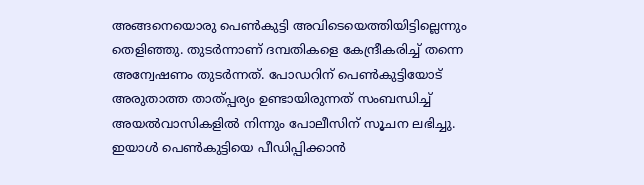അങ്ങനെയൊരു പെണ്‍കുട്ടി അവിടെയെത്തിയിട്ടില്ലെന്നും തെളിഞ്ഞു. തുടര്‍ന്നാണ് ദമ്പതികളെ കേന്ദ്രീകരിച്ച്‌ തന്നെ അന്വേഷണം തുടര്‍ന്നത്. പോഡറിന് പെണ്‍കുട്ടിയോട് അരുതാത്ത താത്പ്പര്യം ഉണ്ടായിരുന്നത് സംബന്ധിച്ച്‌ അയല്‍വാസികളില്‍ നിന്നും പോലീസിന് സൂചന ലഭിച്ചു. ഇയാള്‍ പെണ്‍കുട്ടിയെ പീഡിപ്പിക്കാന്‍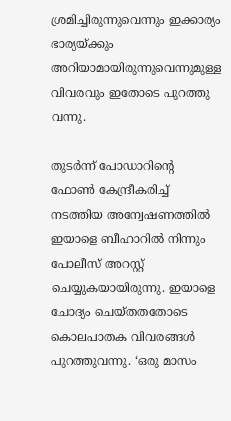ശ്രമിച്ചിരുന്നുവെന്നും ഇക്കാര്യം ഭാര്യയ്ക്കും അറിയാമായിരുന്നുവെന്നുമുള്ള വിവരവും ഇതോടെ പുറത്തു വന്നു.

തുടര്‍ന്ന് പോഡാറിന്‍റെ ഫോണ്‍ കേന്ദ്രീകരിച്ച്‌ നടത്തിയ അന്വേഷണത്തില്‍ ഇയാളെ ബീഹാറില്‍ നിന്നും പോലീസ് അറസ്റ്റ് ചെയ്യുകയായിരുന്നു. ഇയാളെ ചോദ്യം ചെയ്തതതോടെ കൊലപാതക വിവരങ്ങള്‍ പുറത്തുവന്നു. ‘ഒരു മാസം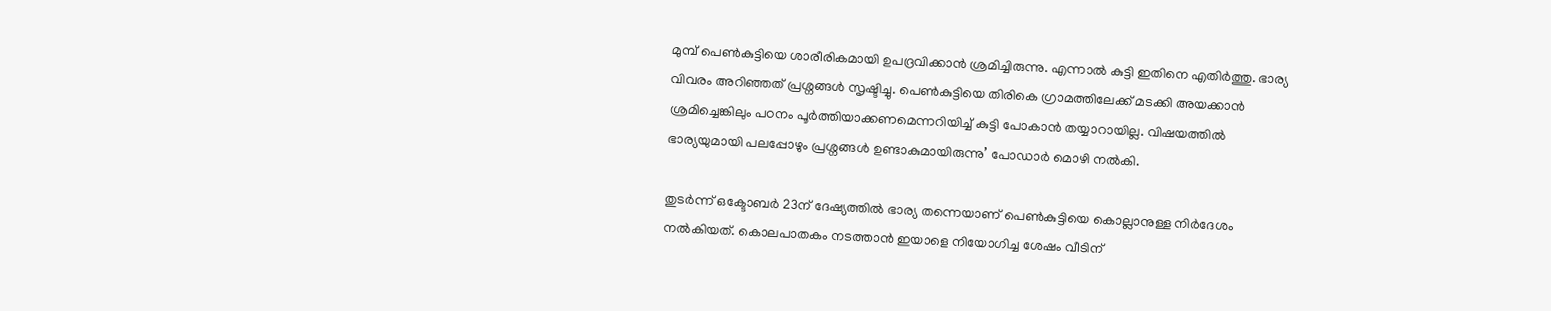മുമ്പ് പെണ്‍കുട്ടിയെ ശാരീരികമായി ഉപദ്രവിക്കാന്‍ ശ്രമിച്ചിരുന്നു. എന്നാല്‍ കുട്ടി ഇതിനെ എതിര്‍ത്തു. ഭാര്യ വിവരം അറിഞ്ഞത് പ്രശ്നങ്ങള്‍ സൃഷ്ടിച്ചു. പെണ്‍കുട്ടിയെ തിരികെ ഗ്രാമത്തിലേക്ക് മടക്കി അയക്കാന്‍ ശ്രമിച്ചെങ്കിലും പഠനം പൂര്‍ത്തിയാക്കണമെന്നറിയിച്ച്‌ കുട്ടി പോകാന്‍ തയ്യാറായില്ല. വിഷയത്തില്‍ ഭാര്യയുമായി പലപ്പോഴും പ്രശ്നങ്ങള്‍ ഉണ്ടാകുമായിരുന്നു’ പോഡാര്‍ മൊഴി നല്‍കി.

തുടര്‍ന്ന് ഒക്ടോബര്‍ 23ന് ദേഷ്യത്തില്‍ ഭാര്യ തന്നെയാണ് പെണ്‍കുട്ടിയെ കൊല്ലാനുള്ള നിര്‍ദേശം നല്‍കിയത്. കൊലപാതകം നടത്താന്‍ ഇയാളെ നിയോഗിച്ച ശേഷം വീടിന്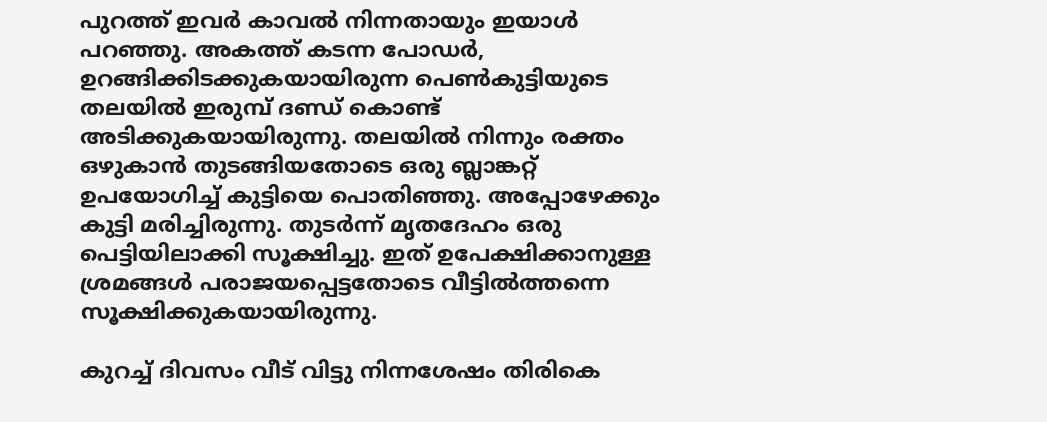പുറത്ത് ഇവര്‍ കാവല്‍ നിന്നതായും ഇയാള്‍ പറഞ്ഞു. അകത്ത് കടന്ന പോഡര്‍, ഉറങ്ങിക്കിടക്കുകയായിരുന്ന പെണ്‍കുട്ടിയുടെ തലയില്‍ ഇരുമ്പ് ദണ്ഡ് കൊണ്ട് അടിക്കുകയായിരുന്നു. തലയില്‍ നിന്നും രക്തം ഒഴുകാന്‍ തുടങ്ങിയതോടെ ഒരു ബ്ലാങ്കറ്റ് ഉപയോഗിച്ച്‌ കുട്ടിയെ പൊതിഞ്ഞു. അപ്പോഴേക്കും കുട്ടി മരിച്ചിരുന്നു. തുടര്‍ന്ന് മൃതദേഹം ഒരു പെട്ടിയിലാക്കി സൂക്ഷിച്ചു. ഇത് ഉപേക്ഷിക്കാനുള്ള ശ്രമങ്ങള്‍ പരാജയപ്പെട്ടതോടെ വീട്ടില്‍ത്തന്നെ സൂക്ഷിക്കുകയായിരുന്നു.

കുറച്ച്‌ ദിവസം വീട് വിട്ടു നിന്നശേഷം തിരികെ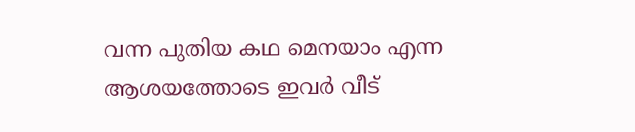വന്ന പുതിയ കഥ മെനയാം എന്ന ആശയത്തോടെ ഇവര്‍ വീട്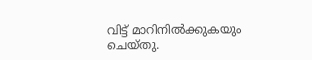വിട്ട് മാറിനില്‍ക്കുകയും ചെയ്തു.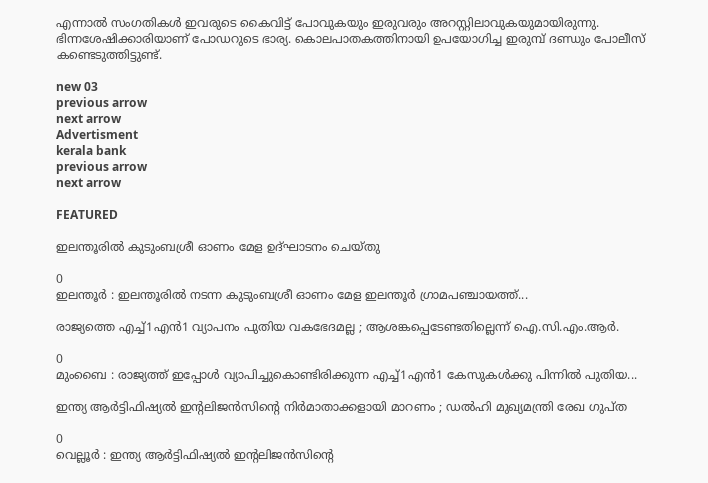എന്നാല്‍ സംഗതികള്‍ ഇവരുടെ കൈവിട്ട് പോവുകയും ഇരുവരും അറസ്റ്റിലാവുകയുമായിരുന്നു. ഭിന്നശേഷിക്കാരിയാണ് പോഡറുടെ ഭാര്യ. കൊലപാതകത്തിനായി ഉപയോഗിച്ച ഇരുമ്പ് ദണ്ഡും പോലീസ് കണ്ടെടുത്തിട്ടുണ്ട്.

new 03
previous arrow
next arrow
Advertisment
kerala bank
previous arrow
next arrow

FEATURED

ഇലന്തൂരില്‍ കുടുംബശ്രീ ഓണം മേള ഉദ്‌ഘാടനം ചെയ്തു

0
ഇലന്തൂര്‍ : ഇലന്തൂരില്‍ നടന്ന കുടുംബശ്രീ ഓണം മേള ഇലന്തൂര്‍ ഗ്രാമപഞ്ചായത്ത്...

രാജ്യത്തെ എച്ച്1എൻ1 വ്യാപനം പുതിയ വകഭേദമല്ല ; ആശങ്കപ്പെടേണ്ടതില്ലെന്ന് ഐ.സി.എം.ആർ.

0
മുംബൈ : രാജ്യത്ത് ഇപ്പോൾ വ്യാപിച്ചുകൊണ്ടിരിക്കുന്ന എച്ച്1എൻ1 കേസുകൾക്കു പിന്നിൽ പുതിയ...

ഇന്ത്യ ആർട്ടിഫിഷ്യൽ ഇന്റലിജൻസിന്റെ നിർമാതാക്കളായി മാറണം ; ഡൽഹി മുഖ്യമന്ത്രി രേഖ ഗുപ്ത

0
വെല്ലൂർ : ഇന്ത്യ ആർട്ടിഫിഷ്യൽ ഇന്റലിജൻസിന്റെ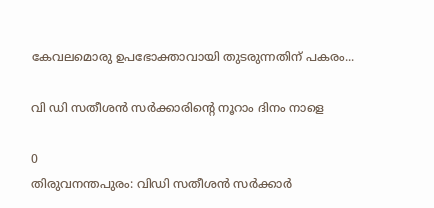കേവലമൊരു ഉപഭോക്താവായി തുടരുന്നതിന് പകരം...

വി ഡി സതീശന്‍ സര്‍ക്കാരിന്റെ നൂറാം ദിനം നാളെ

0
തിരുവനന്തപുരം: വിഡി സതീശന്‍ സര്‍ക്കാര്‍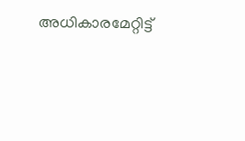അധികാരമേറ്റിട്ട്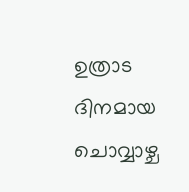ഉത്രാട ദിനമായ ചൊവ്വാഴ്ച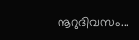നൂറുദിവസം...